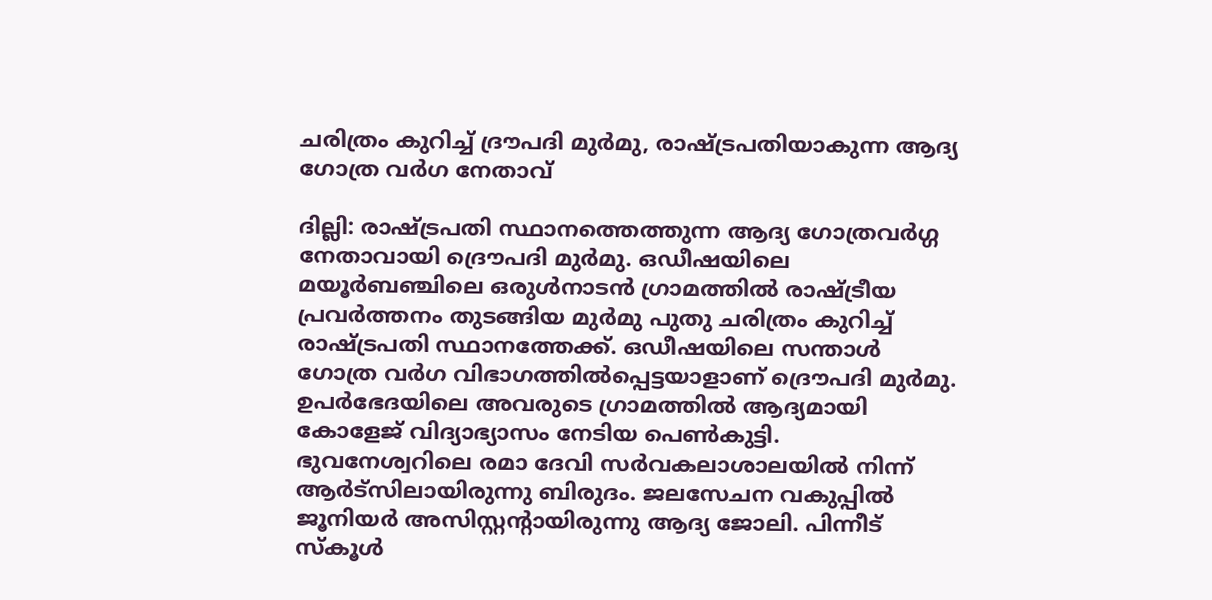ചരിത്രം കുറിച്ച് ദ്രൗപദി മുര്‍മു, രാഷ്ട്രപതിയാകുന്ന ആദ്യ ഗോത്ര വര്‍ഗ നേതാവ്

ദില്ലി: രാഷ്ട്രപതി സ്ഥാനത്തെത്തുന്ന ആദ്യ ഗോത്രവര്‍ഗ്ഗ നേതാവായി ദ്രൌപദി മുര്‍മു. ഒഡീഷയിലെ മയൂര്‍ബഞ്ചിലെ ഒരുള്‍നാടന്‍ ഗ്രാമത്തില്‍ രാഷ്ട്രീയ പ്രവര്‍ത്തനം തുടങ്ങിയ മുര്‍മു പുതു ചരിത്രം കുറിച്ച് രാഷ്ട്രപതി സ്ഥാനത്തേക്ക്. ഒഡീഷയിലെ സന്താള്‍ ഗോത്ര വര്‍ഗ വിഭാഗത്തില്‍പ്പെട്ടയാളാണ് ദ്രൌപദി മുര്‍മു. ഉപര്‍ഭേദയിലെ അവരുടെ ഗ്രാമത്തില്‍ ആദ്യമായി കോളേജ് വിദ്യാഭ്യാസം നേടിയ പെണ്‍കുട്ടി. ഭുവനേശ്വറിലെ രമാ ദേവി സര്‍വകലാശാലയില്‍ നിന്ന് ആര്‍ട്‌സിലായിരുന്നു ബിരുദം. ജലസേചന വകുപ്പില്‍ ജൂനിയര്‍ അസിസ്റ്റന്റായിരുന്നു ആദ്യ ജോലി. പിന്നീട് സ്‌കൂള്‍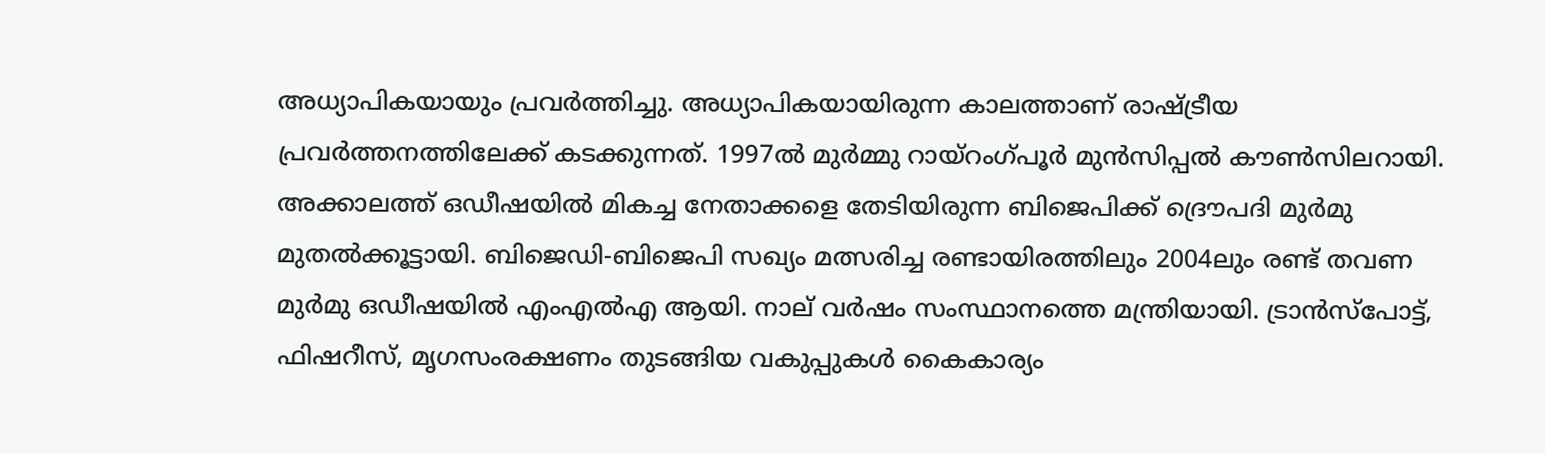അധ്യാപികയായും പ്രവര്‍ത്തിച്ചു. അധ്യാപികയായിരുന്ന കാലത്താണ് രാഷ്ട്രീയ പ്രവര്‍ത്തനത്തിലേക്ക് കടക്കുന്നത്. 1997ല്‍ മുര്‍മ്മു റായ്‌റംഗ്പൂര്‍ മുന്‍സിപ്പല്‍ കൗണ്‍സിലറായി. അക്കാലത്ത് ഒഡീഷയില്‍ മികച്ച നേതാക്കളെ തേടിയിരുന്ന ബിജെപിക്ക് ദ്രൌപദി മുര്‍മു മുതല്‍ക്കൂട്ടായി. ബിജെഡി-ബിജെപി സഖ്യം മത്സരിച്ച രണ്ടായിരത്തിലും 2004ലും രണ്ട് തവണ മുര്‍മു ഒഡീഷയില്‍ എംഎല്‍എ ആയി. നാല് വര്‍ഷം സംസ്ഥാനത്തെ മന്ത്രിയായി. ട്രാന്‍സ്‌പോട്ട്, ഫിഷറീസ്, മൃഗസംരക്ഷണം തുടങ്ങിയ വകുപ്പുകള്‍ കൈകാര്യം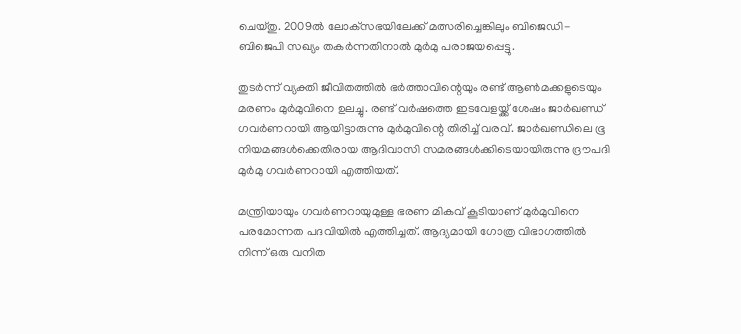ചെയ്തു. 2009ല്‍ ലോക്‌സഭയിലേക്ക് മത്സരിച്ചെങ്കിലും ബിജെഡി-ബിജെപി സഖ്യം തകര്‍ന്നതിനാല്‍ മുര്‍മു പരാജയപ്പെട്ടു.

തുടര്‍ന്ന് വ്യക്തി ജീവിതത്തില്‍ ഭര്‍ത്താവിന്റെയും രണ്ട് ആണ്‍മക്കളുടെയും മരണം മുര്‍മുവിനെ ഉലച്ചു. രണ്ട് വര്‍ഷത്തെ ഇടവേളയ്ക്ക് ശേഷം ജാര്‍ഖണ്ഡ് ഗവര്‍ണറായി ആയിട്ടാരുന്നു മുര്‍മുവിന്റെ തിരിച്ച് വരവ്. ജാര്‍ഖണ്ഡിലെ ഭൂ നിയമങ്ങള്‍ക്കെതിരായ ആദിവാസി സമരങ്ങള്‍ക്കിടെയായിരുന്നു ദ്രൗപദി മുര്‍മു ഗവര്‍ണറായി എത്തിയത്.

മന്ത്രിയായും ഗവര്‍ണറായുമുള്ള ഭരണ മികവ് കൂടിയാണ് മുര്‍മുവിനെ പരമോന്നത പദവിയില്‍ എത്തിച്ചത്. ആദ്യമായി ഗോത്ര വിഭാഗത്തില്‍ നിന്ന് ഒരു വനിത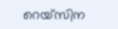റെയ്‌സിന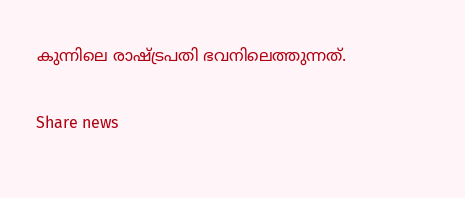കുന്നിലെ രാഷ്ട്രപതി ഭവനിലെത്തുന്നത്.

Share news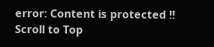error: Content is protected !!
Scroll to Top